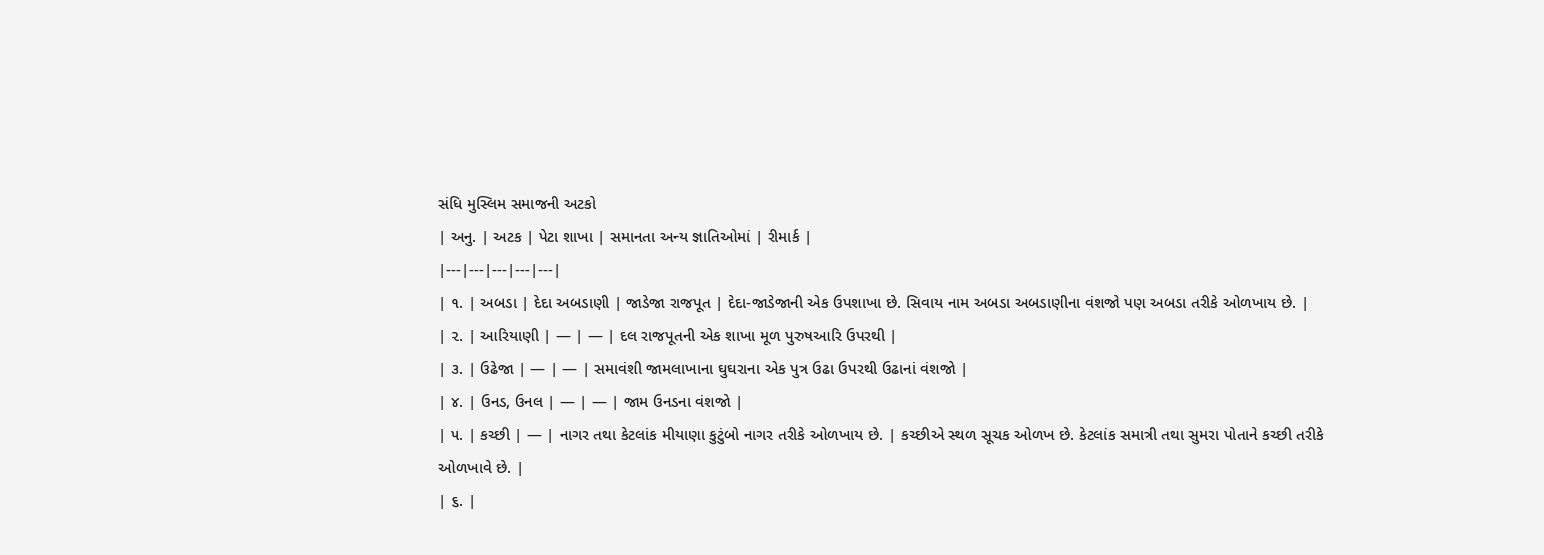સંધિ મુસ્લિમ સમાજની અટકો
| અનુ. | અટક | પેટા શાખા | સમાનતા અન્ય જ્ઞાતિઓમાં | રીમાર્ક |
|---|---|---|---|---|
| ૧. | અબડા | દેદા અબડાણી | જાડેજા રાજપૂત | દેદા-જાડેજાની એક ઉપશાખા છે. સિવાય નામ અબડા અબડાણીના વંશજો પણ અબડા તરીકે ઓળખાય છે. |
| ૨. | આરિયાણી | — | — | દલ રાજપૂતની એક શાખા મૂળ પુરુષઆરિ ઉપરથી |
| ૩. | ઉઢેજા | — | — | સમાવંશી જામલાખાના ઘુઘરાના એક પુત્ર ઉઢા ઉપરથી ઉઢાનાં વંશજો |
| ૪. | ઉનડ, ઉનલ | — | — | જામ ઉનડના વંશજો |
| ૫. | કચ્છી | — | નાગર તથા કેટલાંક મીયાણા કુટુંબો નાગર તરીકે ઓળખાય છે. | કચ્છીએ સ્થળ સૂચક ઓળખ છે. કેટલાંક સમાત્રી તથા સુમરા પોતાને કચ્છી તરીકે ઓળખાવે છે. |
| ૬. |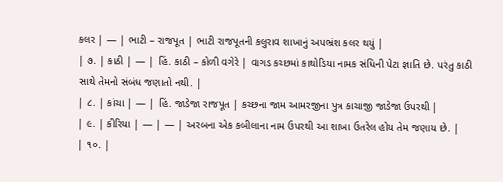કલર | — | ભાટી – રાજપૂત | ભાટી રાજપૂતની કલુરાવ શાખાનું અપભ્રંશ કલર થયું |
| ૭. | કાઠી | — | હિં. કાઠી – કોળી વગેરે | વાગડ કચ્છમાં કાથોડિયા નામક સંધિની પેટા જ્ઞાતિ છે. પરંતુ કાઠી સાથે તેમનો સંબંધ જણાતો નથી. |
| ૮. | કાંચા | — | હિં. જાડેજા રાજપૂત | કચ્છના જામ આમરજીના પુત્ર કાચાજી જાડેજા ઉપરથી |
| ૯. | કીરિયા | — | — | અરબના એક કબીલાના નામ ઉપરથી આ શાખા ઉતરેલ હોય તેમ જણાય છે. |
| ૧૦. |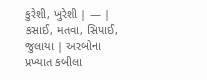કુરેશી, ખુરેશી | — | કસાઈ, મતવા, સિપાઈ, જુલાયા | અરબોના પ્રખ્યાત કબીલા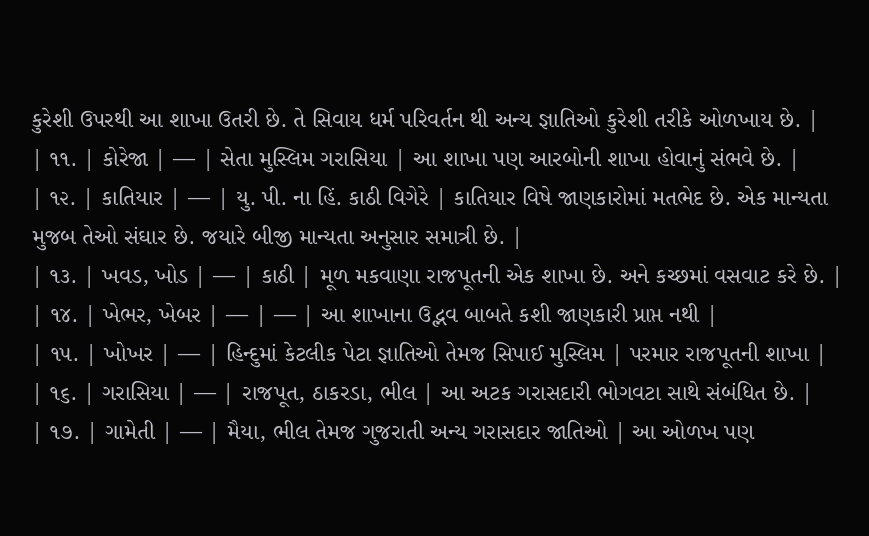કુરેશી ઉપરથી આ શાખા ઉતરી છે. તે સિવાય ધર્મ પરિવર્તન થી અન્ય જ્ઞાતિઓ કુરેશી તરીકે ઓળખાય છે. |
| ૧૧. | કોરેજા | — | સેતા મુસ્લિમ ગરાસિયા | આ શાખા પણ આરબોની શાખા હોવાનું સંભવે છે. |
| ૧૨. | કાતિયાર | — | યુ. પી. ના હિં. કાઠી વિગેરે | કાતિયાર વિષે જાણકારોમાં મતભેદ છે. એક માન્યતા મુજબ તેઓ સંઘાર છે. જયારે બીજી માન્યતા અનુસાર સમાત્રી છે. |
| ૧૩. | ખવડ, ખોડ | — | કાઠી | મૂળ મકવાણા રાજપૂતની એક શાખા છે. અને કચ્છમાં વસવાટ કરે છે. |
| ૧૪. | ખેભર, ખેબર | — | — | આ શાખાના ઉદ્ભવ બાબતે કશી જાણકારી પ્રાપ્ત નથી |
| ૧૫. | ખોખર | — | હિન્દુમાં કેટલીક પેટા જ્ઞાતિઓ તેમજ સિપાઈ મુસ્લિમ | પરમાર રાજપૂતની શાખા |
| ૧૬. | ગરાસિયા | — | રાજપૂત, ઠાકરડા, ભીલ | આ અટક ગરાસદારી ભોગવટા સાથે સંબંધિત છે. |
| ૧૭. | ગામેતી | — | મૈયા, ભીલ તેમજ ગુજરાતી અન્ય ગરાસદાર જાતિઓ | આ ઓળખ પણ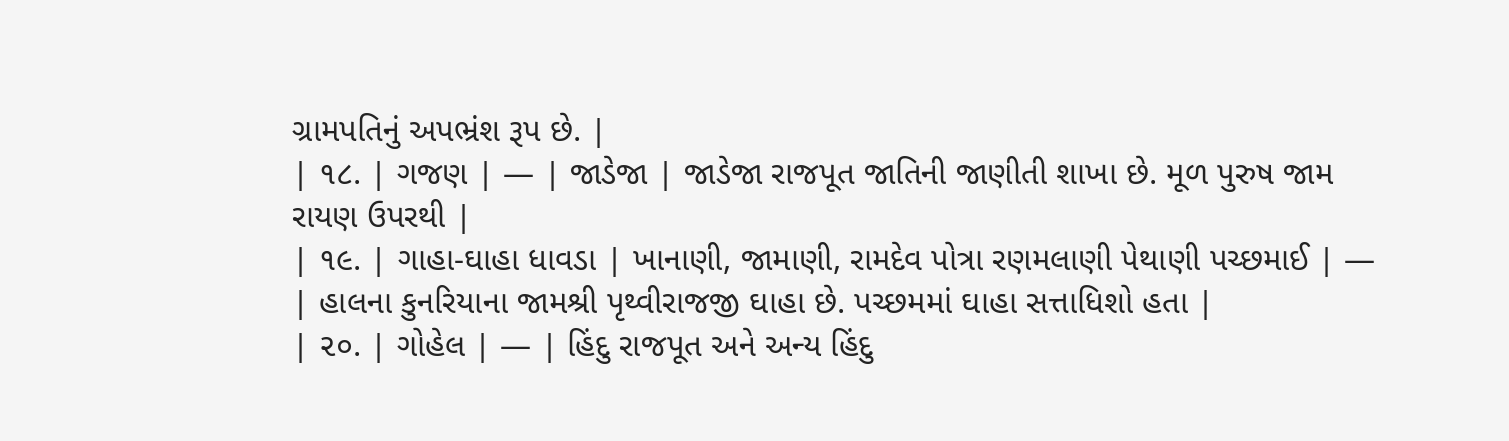ગ્રામપતિનું અપભ્રંશ રૂપ છે. |
| ૧૮. | ગજણ | — | જાડેજા | જાડેજા રાજપૂત જાતિની જાણીતી શાખા છે. મૂળ પુરુષ જામ રાયણ ઉપરથી |
| ૧૯. | ગાહા-ઘાહા ધાવડા | ખાનાણી, જામાણી, રામદેવ પોત્રા રણમલાણી પેથાણી પચ્છમાઈ | — | હાલના કુનરિયાના જામશ્રી પૃથ્વીરાજજી ઘાહા છે. પચ્છમમાં ઘાહા સત્તાધિશો હતા |
| ૨૦. | ગોહેલ | — | હિંદુ રાજપૂત અને અન્ય હિંદુ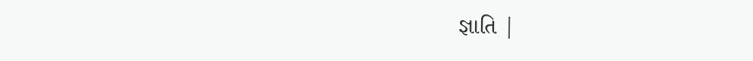જ્ઞાતિ |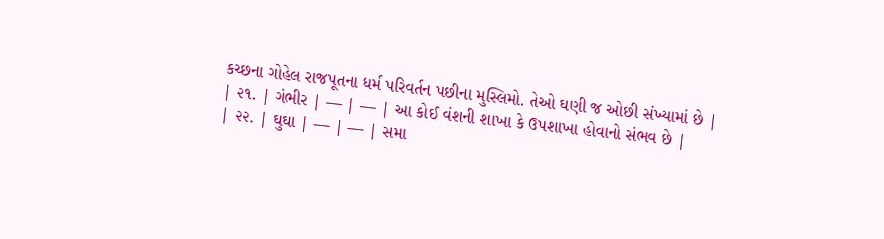કચ્છના ગોહેલ રાજપૂતના ધર્મ પરિવર્તન પછીના મુસ્લિમો. તેઓ ઘણી જ ઓછી સંખ્યામાં છે |
| ૨૧. | ગંભીર | — | — | આ કોઈ વંશની શાખા કે ઉપશાખા હોવાનો સંભવ છે |
| ૨૨. | ઘુઘા | — | — | સમા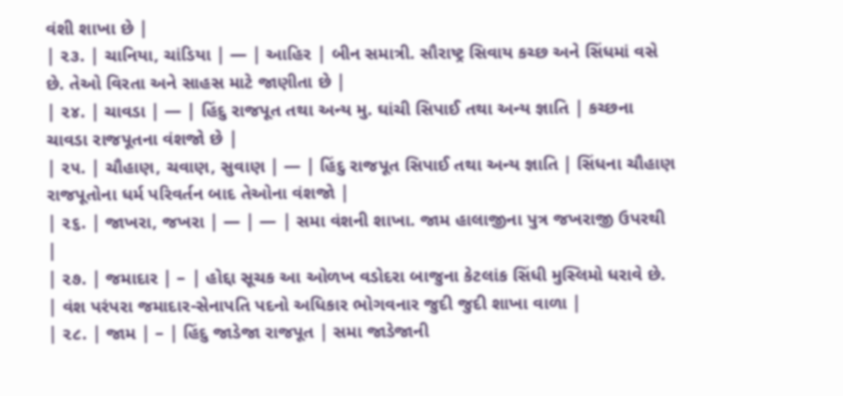વંશી શાખા છે |
| ૨૩. | ચાનિયા, ચાંડિયા | — | આહિર | બીન સમાત્રી. સૌરાષ્ટ્ર સિવાય કચ્છ અને સિંધમાં વસે છે. તેઓ વિરતા અને સાહસ માટે જાણીતા છે |
| ૨૪. | ચાવડા | — | હિંદુ રાજપૂત તથા અન્ય મુ. ઘાંચી સિપાઈ તથા અન્ય જ્ઞાતિ | કચ્છના ચાવડા રાજપૂતના વંશજો છે |
| ૨૫. | ચૌહાણ, ચવાણ, સુવાણ | — | હિંદુ રાજપૂત સિપાઈ તથા અન્ય જ્ઞાતિ | સિંધના ચૌહાણ રાજપૂતોના ધર્મ પરિવર્તન બાદ તેઓના વંશજો |
| ૨૬. | જાખરા, જખરા | — | — | સમા વંશની શાખા. જામ હાલાજીના પુત્ર જખરાજી ઉપરથી |
| ૨૭. | જમાદાર | – | હોદ્દા સૂચક આ ઓળખ વડોદરા બાજુના કેટલાંક સિંધી મુસ્લિમો ધરાવે છે. | વંશ પરંપરા જમાદાર-સેનાપતિ પદનો અધિકાર ભોગવનાર જુદી જુદી શાખા વાળા |
| ૨૮. | જામ | – | હિંદુ જાડેજા રાજપૂત | સમા જાડેજાની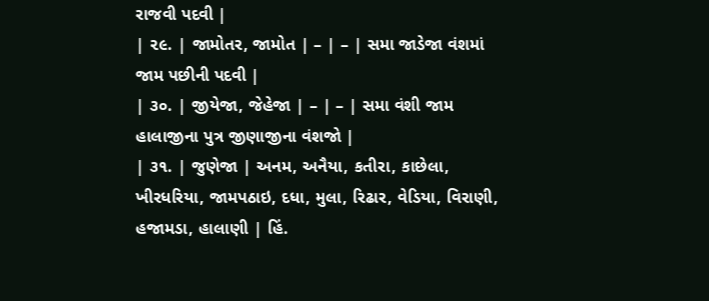રાજવી પદવી |
| ૨૯. | જામોતર, જામોત | – | – | સમા જાડેજા વંશમાં જામ પછીની પદવી |
| ૩૦. | જીયેજા, જેહેજા | – | – | સમા વંશી જામ હાલાજીના પુત્ર જીણાજીના વંશજો |
| ૩૧. | જુણેજા | અનમ, અનૈયા, કતીરા, કાછેલા, ખીરધરિયા, જામપઠાઇ, દધા, મુલા, રિઢાર, વેડિયા, વિરાણી, હજામડા, હાલાણી | હિં.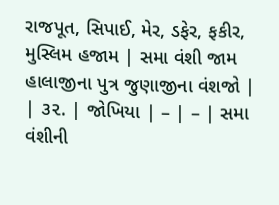રાજપૂત, સિપાઈ, મેર, ડફેર, ફકીર, મુસ્લિમ હજામ | સમા વંશી જામ હાલાજીના પુત્ર જુણાજીના વંશજો |
| ૩૨. | જોખિયા | – | – | સમા વંશીની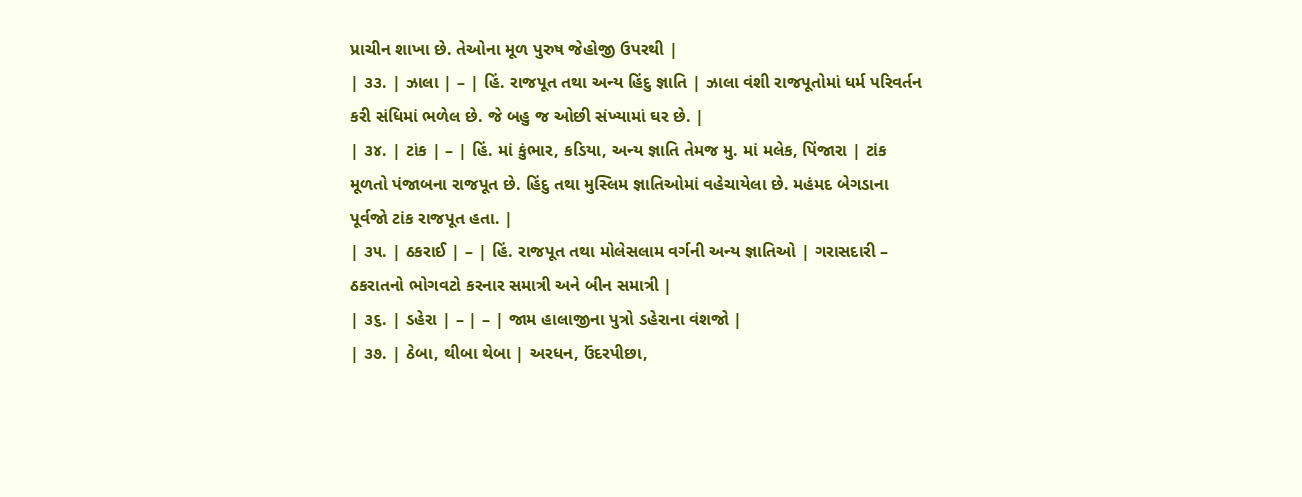પ્રાચીન શાખા છે. તેઓના મૂળ પુરુષ જેહોજી ઉપરથી |
| ૩૩. | ઝાલા | – | હિં. રાજપૂત તથા અન્ય હિંદુ જ્ઞાતિ | ઝાલા વંશી રાજપૂતોમાં ધર્મ પરિવર્તન કરી સંધિમાં ભળેલ છે. જે બહુ જ ઓછી સંખ્યામાં ઘર છે. |
| ૩૪. | ટાંક | – | હિં. માં કુંભાર, કડિયા, અન્ય જ્ઞાતિ તેમજ મુ. માં મલેક, પિંજારા | ટાંક મૂળતો પંજાબના રાજપૂત છે. હિંદુ તથા મુસ્લિમ જ્ઞાતિઓમાં વહેચાયેલા છે. મહંમદ બેગડાના પૂર્વજો ટાંક રાજપૂત હતા. |
| ૩૫. | ઠકરાઈ | – | હિં. રાજપૂત તથા મોલેસલામ વર્ગની અન્ય જ્ઞાતિઓ | ગરાસદારી – ઠકરાતનો ભોગવટો કરનાર સમાત્રી અને બીન સમાત્રી |
| ૩૬. | ડહેરા | – | – | જામ હાલાજીના પુત્રો ડહેરાના વંશજો |
| ૩૭. | ઠેબા, થીબા થેબા | અરધન, ઉંદરપીછા,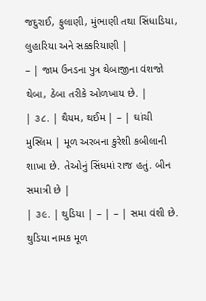જદુરાઈ, ફુલાણી, મુંભાણી તથા સિંધાડિયા, લુહારિયા અને સક્કરિયાણી |
– | જામ ઉનડના પુત્ર થેબાજીના વંશજો થેબા, ઠેબા તરીકે ઓળખાય છે. |
| ૩૮. | થૈયમ, થઈમ | – | ઘાંચી મુસ્લિમ | મૂળ અરબના કુરેશી કબીલાની શાખા છે. તેઓનું સિંધમાં રાજ હતું. બીન સમાત્રી છે |
| ૩૯. | થુડિયા | – | – | સમા વંશી છે. થુડિયા નામક મૂળ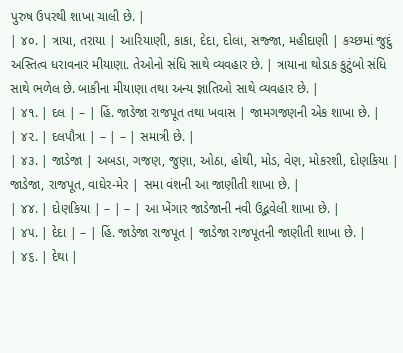પુરુષ ઉપરથી શાખા ચાલી છે. |
| ૪૦. | ત્રાયા, તરાયા | આરિયાણી, કાકા, દેદા, દોલા, સજ્જા, મહીદાણી | કચ્છમાં જુદું અસ્તિત્વ ધરાવનાર મીયાણા. તેઓનો સંધિ સાથે વ્યવહાર છે. | ત્રાયાના થોડાક કુટુંબો સંધિ સાથે ભળેલ છે. બાકીના મીયાણા તથા અન્ય જ્ઞાતિઓ સાથે વ્યવહાર છે. |
| ૪૧. | દલ | – | હિં. જાડેજા રાજપૂત તથા ખવાસ | જામગજણની એક શાખા છે. |
| ૪૨. | દલપૌત્રા | – | – | સમાત્રી છે. |
| ૪૩. | જાડેજા | અબડા, ગજણ, જુણા, ઓઠા, હોથી, મોડ, વેણ, મોકરશી, દોણકિયા | જાડેજા, રાજપૂત, વાઘેર-મેર | સમા વંશની આ જાણીતી શાખા છે. |
| ૪૪. | દોણકિયા | – | – | આ ખેંગાર જાડેજાની નવી ઉદ્ભવેલી શાખા છે. |
| ૪૫. | દેદા | – | હિં. જાડેજા રાજપૂત | જાડેજા રાજપૂતની જાણીતી શાખા છે. |
| ૪૬. | દેથા |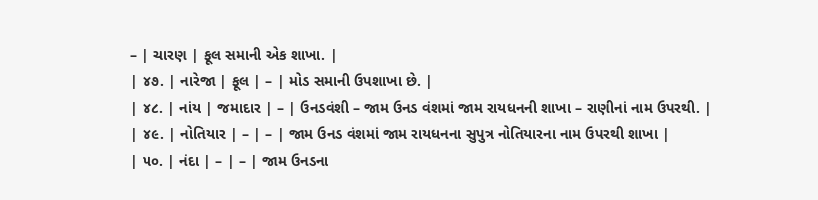– | ચારણ | ફૂલ સમાની એક શાખા. |
| ૪૭. | નારેજા | ફૂલ | – | મોડ સમાની ઉપશાખા છે. |
| ૪૮. | નાંય | જમાદાર | – | ઉનડવંશી – જામ ઉનડ વંશમાં જામ રાયધનની શાખા – રાણીનાં નામ ઉપરથી. |
| ૪૯. | નોતિયાર | – | – | જામ ઉનડ વંશમાં જામ રાયધનના સુપુત્ર નોતિયારના નામ ઉપરથી શાખા |
| ૫૦. | નંદા | – | – | જામ ઉનડના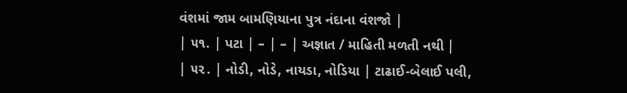વંશમાં જામ બામણિયાના પુત્ર નંદાના વંશજો |
| ૫૧. | પટા | – | – | અજ્ઞાત / માહિતી મળતી નથી |
| ૫૨. | નોડી, નોડે, નાયડા, નોડિયા | ટાઢાઈ-બેલાઈ પલી,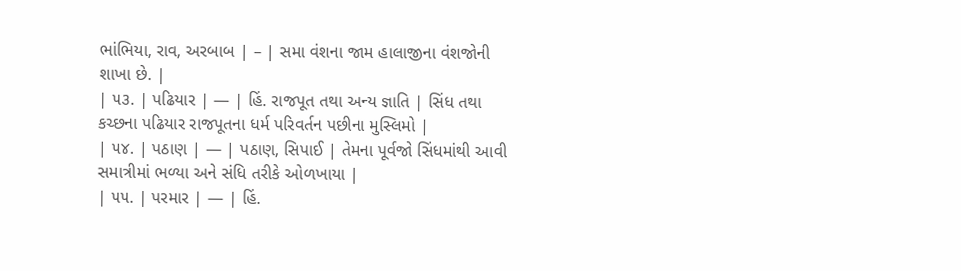ભાંભિયા, રાવ, અરબાબ | – | સમા વંશના જામ હાલાજીના વંશજોની શાખા છે. |
| ૫૩. | પઢિયાર | — | હિં. રાજપૂત તથા અન્ય જ્ઞાતિ | સિંધ તથા કચ્છના પઢિયાર રાજપૂતના ધર્મ પરિવર્તન પછીના મુસ્લિમો |
| ૫૪. | પઠાણ | — | પઠાણ, સિપાઈ | તેમના પૂર્વજો સિંધમાંથી આવી સમાત્રીમાં ભળ્યા અને સંધિ તરીકે ઓળખાયા |
| ૫૫. | પરમાર | — | હિં.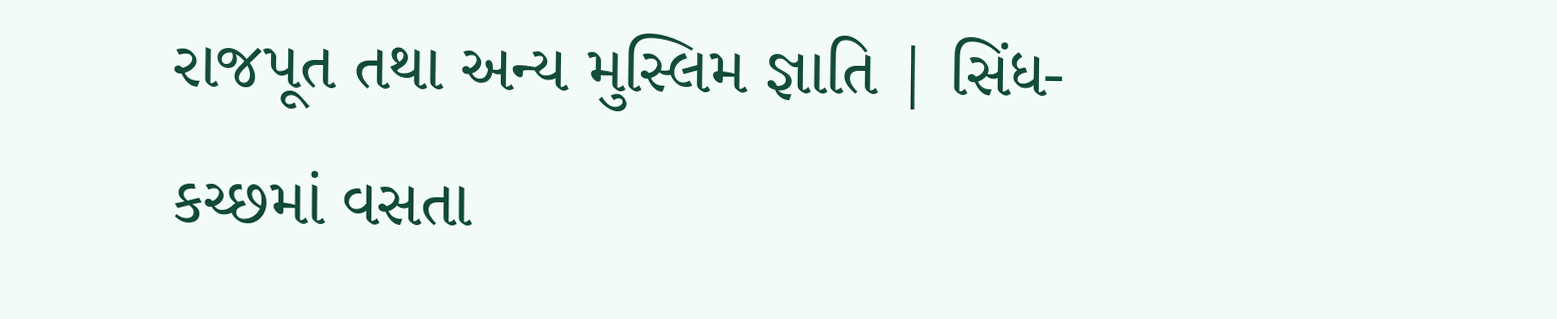રાજપૂત તથા અન્ય મુસ્લિમ જ્ઞાતિ | સિંધ-કચ્છમાં વસતા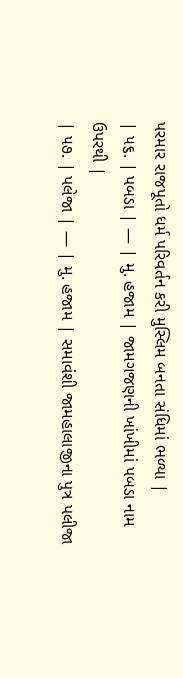પરમાર રાજપૂતો ધર્મ પરિવર્તન કરી મુસ્લિમ બનતા સંધિમાં ભળ્યા |
| ૫૬. | પબડા | — | મુ. હજામ | જામગજણની ખાંખીમાં પબડા નામ ઉપરથી |
| ૫૭. | પલેજા | — | મુ. હજામ | સમાવંશી જામહાલાજીના પુત્ર પલીજા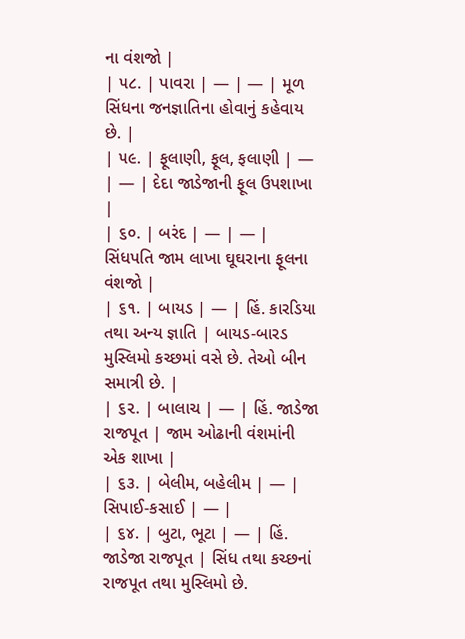ના વંશજો |
| ૫૮. | પાવરા | — | — | મૂળ સિંધના જનજ્ઞાતિના હોવાનું કહેવાય છે. |
| ૫૯. | ફૂલાણી, ફૂલ, ફલાણી | — | — | દેદા જાડેજાની ફૂલ ઉપશાખા |
| ૬૦. | બરંદ | — | — | સિંધપતિ જામ લાખા ઘૂઘરાના ફૂલના વંશજો |
| ૬૧. | બાયડ | — | હિં. કારડિયા તથા અન્ય જ્ઞાતિ | બાયડ-બારડ મુસ્લિમો કચ્છમાં વસે છે. તેઓ બીન સમાત્રી છે. |
| ૬૨. | બાલાચ | — | હિં. જાડેજા રાજપૂત | જામ ઓઢાની વંશમાંની એક શાખા |
| ૬૩. | બેલીમ, બહેલીમ | — | સિપાઈ-કસાઈ | — |
| ૬૪. | બુટા, ભૂટા | — | હિં. જાડેજા રાજપૂત | સિંધ તથા કચ્છનાં રાજપૂત તથા મુસ્લિમો છે.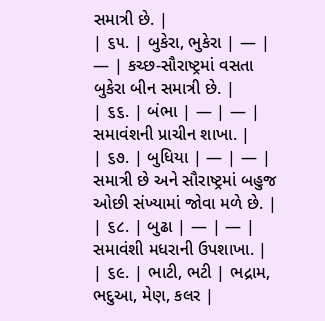સમાત્રી છે. |
| ૬૫. | બુકેરા, ભુકેરા | — | — | કચ્છ-સૌરાષ્ટ્રમાં વસતા બુકેરા બીન સમાત્રી છે. |
| ૬૬. | બંભા | — | — | સમાવંશની પ્રાચીન શાખા. |
| ૬૭. | બુધિયા | — | — | સમાત્રી છે અને સૌરાષ્ટ્રમાં બહુજ ઓછી સંખ્યામાં જોવા મળે છે. |
| ૬૮. | બુઢા | — | — | સમાવંશી મધરાની ઉપશાખા. |
| ૬૯. | ભાટી, ભટી | ભદ્રામ, ભદુઆ, મેણ, કલર |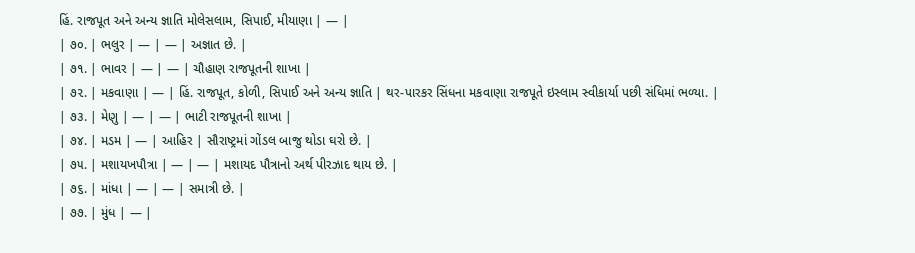હિં. રાજપૂત અને અન્ય જ્ઞાતિ મોલેસલામ, સિપાઈ, મીયાણા | — |
| ૭૦. | ભલુર | — | — | અજ્ઞાત છે. |
| ૭૧. | ભાવર | — | — | ચૌહાણ રાજપૂતની શાખા |
| ૭૨. | મકવાણા | — | હિં. રાજપૂત, કોળી, સિપાઈ અને અન્ય જ્ઞાતિ | થર-પારકર સિંધના મકવાણા રાજપૂતે ઇસ્લામ સ્વીકાર્યા પછી સંધિમાં ભળ્યા. |
| ૭૩. | મેણુ | — | — | ભાટી રાજપૂતની શાખા |
| ૭૪. | મડમ | — | આહિર | સૌરાષ્ટ્રમાં ગોંડલ બાજુ થોડા ઘરો છે. |
| ૭૫. | મશાયખપૌત્રા | — | — | મશાયદ પૌત્રાનો અર્થ પીરઝાદ થાય છે. |
| ૭૬. | માંધા | — | — | સમાત્રી છે. |
| ૭૭. | મુંધ | — |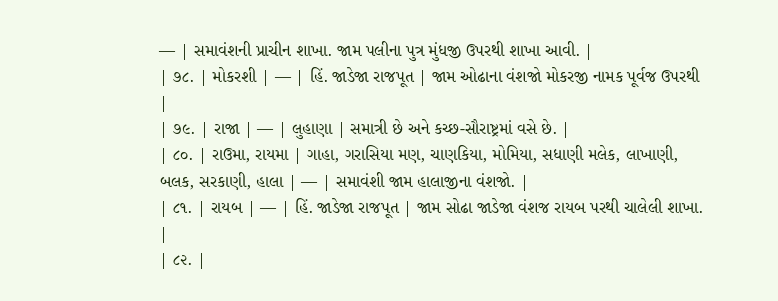— | સમાવંશની પ્રાચીન શાખા. જામ પલીના પુત્ર મુંધજી ઉપરથી શાખા આવી. |
| ૭૮. | મોકરશી | — | હિં. જાડેજા રાજપૂત | જામ ઓઢાના વંશજો મોકરજી નામક પૂર્વજ ઉપરથી |
| ૭૯. | રાજા | — | લુહાણા | સમાત્રી છે અને કચ્છ-સૌરાષ્ટ્રમાં વસે છે. |
| ૮૦. | રાઉમા, રાયમા | ગાહા, ગરાસિયા મણ, ચાણકિયા, મોમિયા, સધાણી મલેક, લાખાણી, બલક, સરકાણી, હાલા | — | સમાવંશી જામ હાલાજીના વંશજો. |
| ૮૧. | રાયબ | — | હિં. જાડેજા રાજપૂત | જામ સોઢા જાડેજા વંશજ રાયબ પરથી ચાલેલી શાખા. |
| ૮૨. |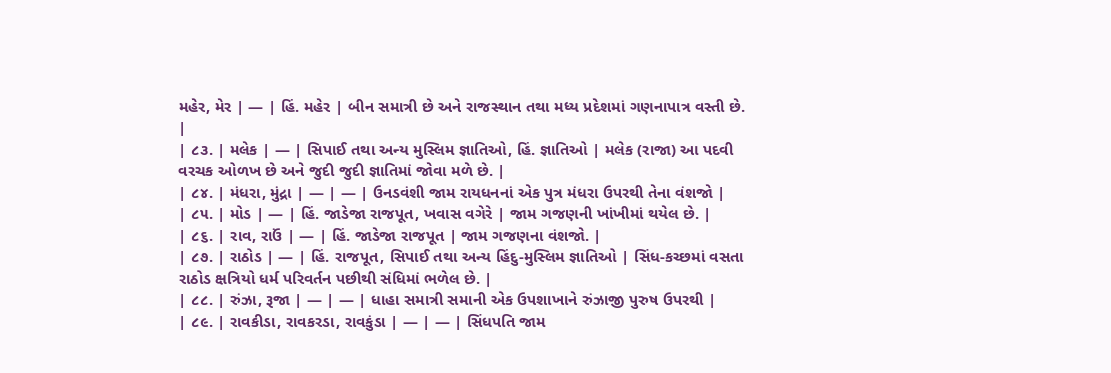મહેર, મેર | — | હિં. મહેર | બીન સમાત્રી છે અને રાજસ્થાન તથા મધ્ય પ્રદેશમાં ગણનાપાત્ર વસ્તી છે. |
| ૮૩. | મલેક | — | સિપાઈ તથા અન્ય મુસ્લિમ જ્ઞાતિઓ, હિં. જ્ઞાતિઓ | મલેક (રાજા) આ પદવી વરચક ઓળખ છે અને જુદી જુદી જ્ઞાતિમાં જોવા મળે છે. |
| ૮૪. | મંધરા, મુંદ્રા | — | — | ઉનડવંશી જામ રાયધનનાં એક પુત્ર મંધરા ઉપરથી તેના વંશજો |
| ૮૫. | મોડ | — | હિં. જાડેજા રાજપૂત, ખવાસ વગેરે | જામ ગજણની ખાંખીમાં થયેલ છે. |
| ૮૬. | રાવ, રાઉં | — | હિં. જાડેજા રાજપૂત | જામ ગજણના વંશજો. |
| ૮૭. | રાઠોડ | — | હિં. રાજપૂત, સિપાઈ તથા અન્ય હિંદુ-મુસ્લિમ જ્ઞાતિઓ | સિંધ-કચ્છમાં વસતા રાઠોડ ક્ષત્રિયો ધર્મ પરિવર્તન પછીથી સંધિમાં ભળેલ છે. |
| ૮૮. | રુંઝા, રૂજા | — | — | ધાહા સમાત્રી સમાની એક ઉપશાખાને રુંઝાજી પુરુષ ઉપરથી |
| ૮૯. | રાવકીડા, રાવકરડા, રાવકુંડા | — | — | સિંધપતિ જામ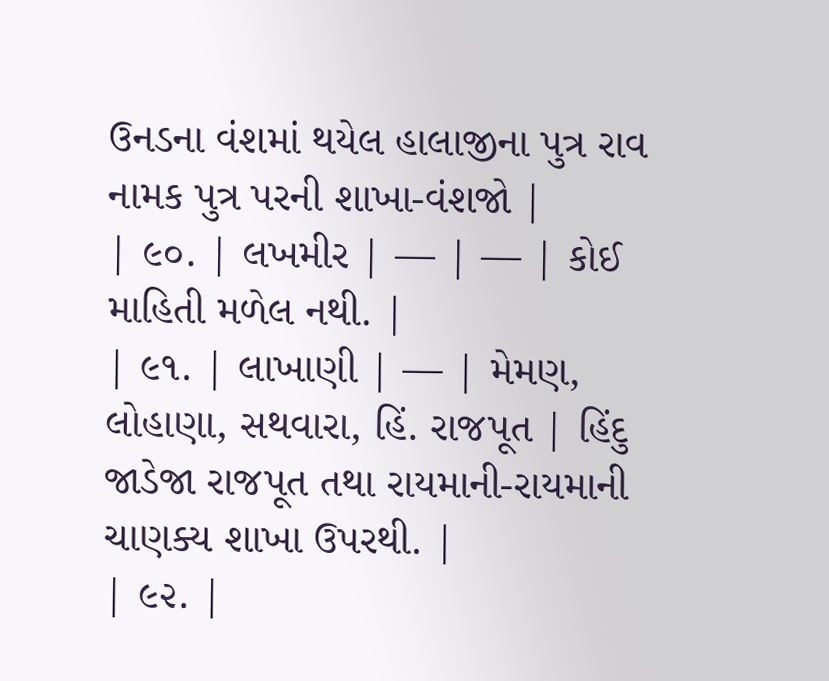ઉનડના વંશમાં થયેલ હાલાજીના પુત્ર રાવ નામક પુત્ર પરની શાખા-વંશજો |
| ૯૦. | લખમીર | — | — | કોઈ માહિતી મળેલ નથી. |
| ૯૧. | લાખાણી | — | મેમણ, લોહાણા, સથવારા, હિં. રાજપૂત | હિંદુ જાડેજા રાજપૂત તથા રાયમાની-રાયમાની ચાણક્ય શાખા ઉપરથી. |
| ૯૨. |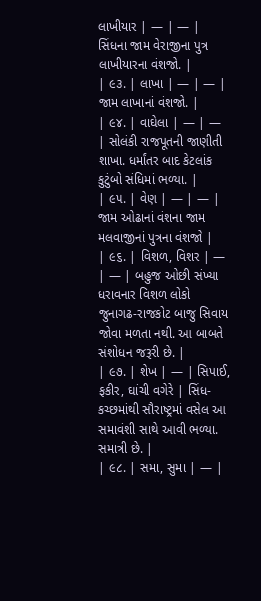લાખીયાર | — | — | સિંધના જામ વેરાજીના પુત્ર લાખીયારના વંશજો. |
| ૯૩. | લાખા | — | — | જામ લાખાનાં વંશજો. |
| ૯૪. | વાઘેલા | — | — | સોલંકી રાજપૂતની જાણીતી શાખા. ધર્માંતર બાદ કેટલાંક કુટુંબો સંધિમાં ભળ્યા. |
| ૯૫. | વેણ | — | — | જામ ઓઢાનાં વંશના જામ મલવાજીનાં પુત્રના વંશજો |
| ૯૬. | વિશળ, વિશર | — | — | બહુજ ઓછી સંખ્યા ધરાવનાર વિશળ લોકો જુનાગઢ-રાજકોટ બાજુ સિવાય જોવા મળતા નથી. આ બાબતે સંશોધન જરૂરી છે. |
| ૯૭. | શેખ | — | સિપાઈ, ફકીર, ઘાંચી વગેરે | સિંધ-કચ્છમાંથી સૌરાષ્ટ્રમાં વસેલ આ સમાવંશી સાથે આવી ભળ્યા. સમાત્રી છે. |
| ૯૮. | સમા, સુમા | — |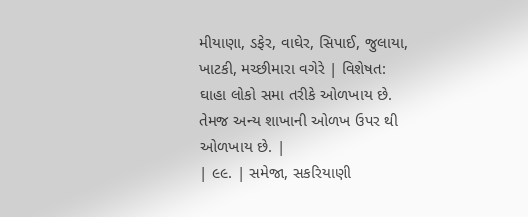મીયાણા, ડફેર, વાઘેર, સિપાઈ, જુલાયા, ખાટકી, મચ્છીમારા વગેરે | વિશેષત: ઘાહા લોકો સમા તરીકે ઓળખાય છે. તેમજ અન્ય શાખાની ઓળખ ઉપર થી ઓળખાય છે. |
| ૯૯. | સમેજા, સકરિયાણી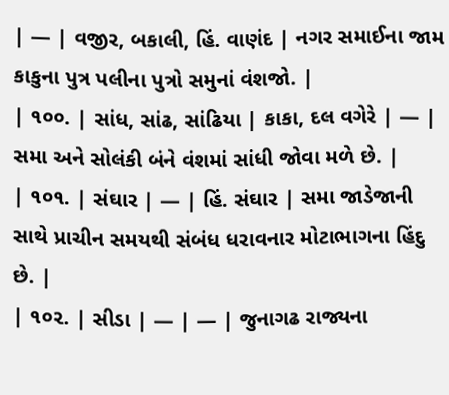| — | વજીર, બકાલી, હિં. વાણંદ | નગર સમાઈના જામ કાકુના પુત્ર પલીના પુત્રો સમુનાં વંશજો. |
| ૧૦૦. | સાંધ, સાંઢ, સાંઢિયા | કાકા, દલ વગેરે | — | સમા અને સોલંકી બંને વંશમાં સાંધી જોવા મળે છે. |
| ૧૦૧. | સંઘાર | — | હિં. સંઘાર | સમા જાડેજાની સાથે પ્રાચીન સમયથી સંબંધ ધરાવનાર મોટાભાગના હિંદુ છે. |
| ૧૦૨. | સીડા | — | — | જુનાગઢ રાજ્યના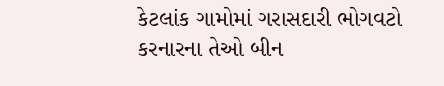કેટલાંક ગામોમાં ગરાસદારી ભોગવટો કરનારના તેઓ બીન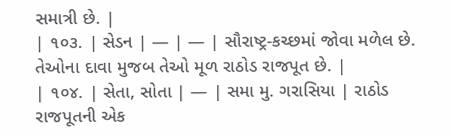સમાત્રી છે. |
| ૧૦૩. | સેડન | — | — | સૌરાષ્ટ્ર-કચ્છમાં જોવા મળેલ છે. તેઓના દાવા મુજબ તેઓ મૂળ રાઠોડ રાજપૂત છે. |
| ૧૦૪. | સેતા, સોતા | — | સમા મુ. ગરાસિયા | રાઠોડ રાજપૂતની એક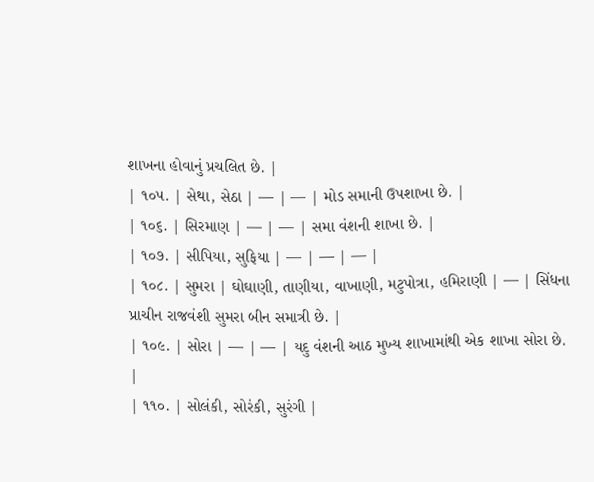શાખના હોવાનું પ્રચલિત છે. |
| ૧૦૫. | સેથા, સેઠા | — | — | મોડ સમાની ઉપશાખા છે. |
| ૧૦૬. | સિરમાણ | — | — | સમા વંશની શાખા છે. |
| ૧૦૭. | સીપિયા, સુફિયા | — | — | — |
| ૧૦૮. | સુમરા | ઘોઘાણી, તાણીયા, વાખાણી, મટુપોત્રા, હમિરાણી | — | સિંધના પ્રાચીન રાજવંશી સુમરા બીન સમાત્રી છે. |
| ૧૦૯. | સોરા | — | — | યદુ વંશની આઠ મુખ્ય શાખામાંથી એક શાખા સોરા છે. |
| ૧૧૦. | સોલંકી, સોરંકી, સુરંગી |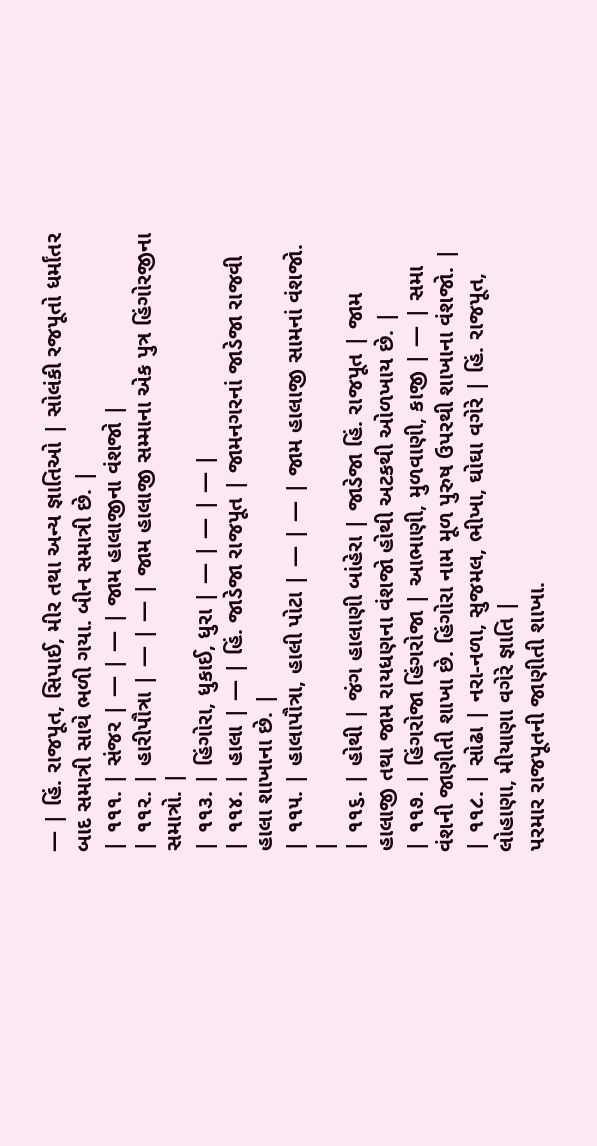— | હિં. રાજપૂત, સિપાઈ, મીર તથા અન્ય જ્ઞાતિઓ | સોલંકી રજપૂતો ધર્માંતર બાદ સમાત્રી સાથે ભળી ગયા. બીન સમાત્રી છે. |
| ૧૧૧. | સંજર | — | — | જામ હાલાજીના વંશજો |
| ૧૧૨. | હારીપૌત્રા | — | — | જામ હાલાજી સમ્માના એક પુત્ર હિંગોરજીના સમાત્રો. |
| ૧૧૩. | હિંગોરા, ધુકાઈ, ધુરા | — | — | — |
| ૧૧૪. | હાલા | — | હિં. જાડેજા રાજપૂત | જામનગરનાં જાડેજા રાજવી હાલા શાખાના છે. |
| ૧૧૫. | હાલાપૌત્રા, હાલી પોટા | — | — | જામ હાલાજી સામનાં વંશજો. |
| ૧૧૬. | હોથી | જંગ હાલાણી બાંહેરા | જાડેજા હિં. રાજપૂત | જામ હાલાજી તથા જામ રાયધણના વંશજો હોથી અટકથી ઓળખાય છે. |
| ૧૧૭. | હિંગરોજા હિંગરોજા | આભાણી, મુળવાણી, કાજી | — | સમા વંશની જાણીતી શાખા છે. હિંગોરા નામ મૂળ પુરુષ ઉપરથી શાખાના વંશજો. |
| ૧૧૮. | સોઢા | નરા-નળા, સુજમલ, ભીખા, ઘોઘા વગેરે | હિં. રાજપૂત, લોહાણા, મીયાણા વગેરે જ્ઞાતિ |
પરમાર રાજપૂતની જાણીતી શાખા.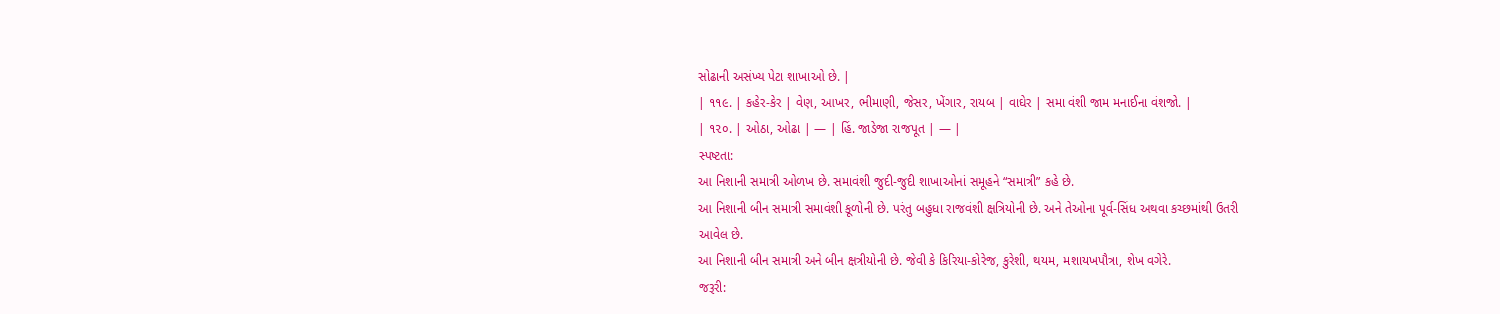સોઢાની અસંખ્ય પેટા શાખાઓ છે. |
| ૧૧૯. | કહેર-કેર | વેણ, આખર, ભીમાણી, જેસર, ખેંગાર, રાયબ | વાઘેર | સમા વંશી જામ મનાઈના વંશજો. |
| ૧૨૦. | ઓઠા, ઓઢા | — | હિં. જાડેજા રાજપૂત | — |
સ્પષ્ટતા:
આ નિશાની સમાત્રી ઓળખ છે. સમાવંશી જુદી-જુદી શાખાઓનાં સમૂહને “સમાત્રી” કહે છે.
આ નિશાની બીન સમાત્રી સમાવંશી કૂળોની છે. પરંતુ બહુધા રાજવંશી ક્ષત્રિયોની છે. અને તેઓના પૂર્વ-સિંધ અથવા કચ્છમાંથી ઉતરી
આવેલ છે.
આ નિશાની બીન સમાત્રી અને બીન ક્ષત્રીયોની છે. જેવી કે કિરિયા-કોરેજ, કુરેશી, થયમ, મશાયખપૌત્રા, શેખ વગેરે.
જરૂરી: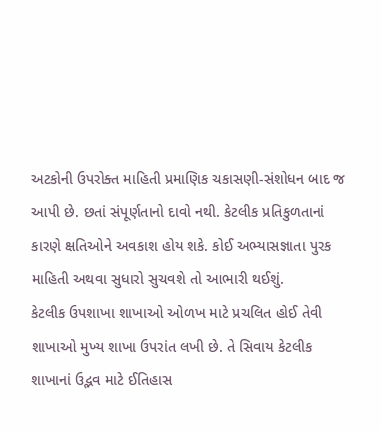અટકોની ઉપરોક્ત માહિતી પ્રમાણિક ચકાસણી-સંશોધન બાદ જ આપી છે. છતાં સંપૂર્ણતાનો દાવો નથી. કેટલીક પ્રતિકુળતાનાં કારણે ક્ષતિઓને અવકાશ હોય શકે. કોઈ અભ્યાસજ્ઞાતા પુરક માહિતી અથવા સુધારો સુચવશે તો આભારી થઈશું.
કેટલીક ઉપશાખા શાખાઓ ઓળખ માટે પ્રચલિત હોઈ તેવી શાખાઓ મુખ્ય શાખા ઉપરાંત લખી છે. તે સિવાય કેટલીક શાખાનાં ઉદ્ભવ માટે ઈતિહાસ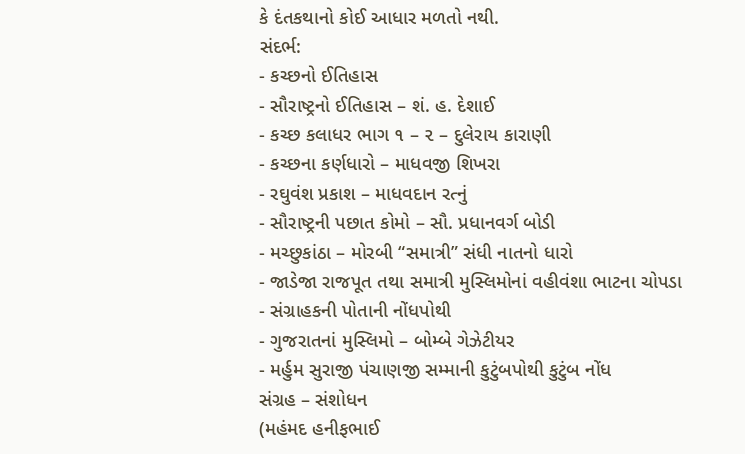કે દંતકથાનો કોઈ આધાર મળતો નથી.
સંદર્ભ:
- કચ્છનો ઈતિહાસ
- સૌરાષ્ટ્રનો ઈતિહાસ – શં. હ. દેશાઈ
- કચ્છ કલાધર ભાગ ૧ – ૨ – દુલેરાય કારાણી
- કચ્છના કર્ણધારો – માધવજી શિખરા
- રઘુવંશ પ્રકાશ – માધવદાન રત્નું
- સૌરાષ્ટ્રની પછાત કોમો – સૌ. પ્રધાનવર્ગ બોડી
- મચ્છુકાંઠા – મોરબી “સમાત્રી” સંધી નાતનો ધારો
- જાડેજા રાજપૂત તથા સમાત્રી મુસ્લિમોનાં વહીવંશા ભાટના ચોપડા
- સંગ્રાહકની પોતાની નોંધપોથી
- ગુજરાતનાં મુસ્લિમો – બોમ્બે ગેઝેટીયર
- મર્હુમ સુરાજી પંચાણજી સમ્માની કુટુંબપોથી કુટુંબ નોંધ
સંગ્રહ – સંશોધન
(મહંમદ હનીફભાઈ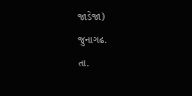જાડેજા)
જુનાગઢ.
તા.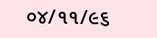૦૪/૧૧/૯૬